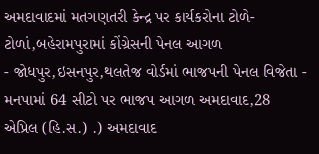અમદાવાદમાં મતગણતરી કેન્દ્ર પર કાર્યકરોના ટોળે-ટોળાં,બહેરામપુરામાં કોંગ્રેસની પેનલ આગળ
- જોધપુર,ઇસનપુર,થલતેજ વોર્ડમાં ભાજપની પેનલ વિજેતા - મનપામાં 64 સીટો પર ભાજપ આગળ અમદાવાદ,28 એપ્રિલ (હિ.સ.) .) અમદાવાદ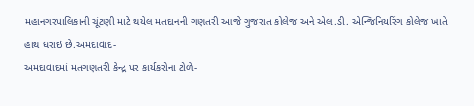મહાનગરપાલિકાની ચૂંટણી માટે થયેલ મતદાનની ગણતરી આજે ગુજરાત કોલેજ અને એલ.ડી. એન્જિનિયરિંગ કોલેજ ખાતે હાથ ધરાઇ છે.અમદાવાદ-
અમદાવાદમાં મતગણતરી કેન્દ્ર પર કાર્યકરોના ટોળે-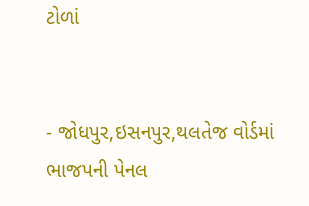ટોળાં


- જોધપુર,ઇસનપુર,થલતેજ વોર્ડમાં ભાજપની પેનલ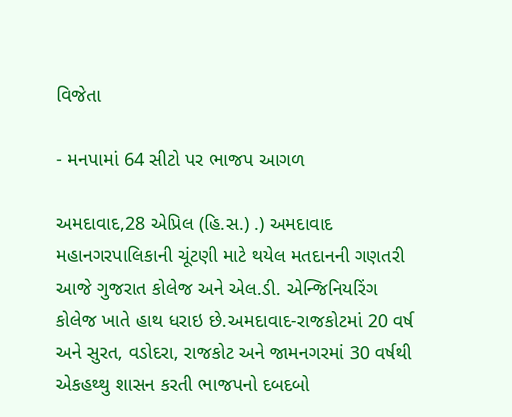વિજેતા

- મનપામાં 64 સીટો પર ભાજપ આગળ

અમદાવાદ,28 એપ્રિલ (હિ.સ.) .) અમદાવાદ મહાનગરપાલિકાની ચૂંટણી માટે થયેલ મતદાનની ગણતરી આજે ગુજરાત કોલેજ અને એલ.ડી. એન્જિનિયરિંગ કોલેજ ખાતે હાથ ધરાઇ છે.અમદાવાદ-રાજકોટમાં 20 વર્ષ અને સુરત, વડોદરા, રાજકોટ અને જામનગરમાં 30 વર્ષથી એકહથ્થુ શાસન કરતી ભાજપનો દબદબો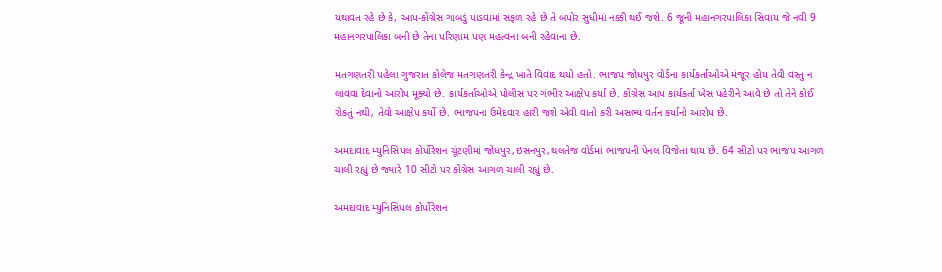યથાવત રહે છે કે, આપ-કોંગ્રેસ ગાબડું પાડવામાં સફળ રહે છે તે બપોર સુધીમાં નક્કી થઈ જશે. 6 જૂની મહાનગરપાલિકા સિવાય જે નવી 9 મહાનગરપાલિકા બની છે તેના પરિણામ પણ મહત્વના બની રહેવાના છે.

મતગણતરી પહેલા ગુજરાત કોલેજ મતગણતરી કેન્દ્ર ખાતે વિવાદ થયો હતો. ભાજપ જોધપુર વોર્ડના કાર્યકર્તાઓએ મંજૂર હોય તેવી વસ્તુ ન લાવવા દેવાનો આરોપ મૂક્યો છે. કાર્યકર્તાઓએ પોલીસ પર ગંભીર આક્ષેપ કર્યા છે. કોંગ્રેસ આપ કાર્યકર્તા ખેસ પહેરીને આવે છે તો તેને કોઈ રોકતું નથી, તેવો આક્ષેપ કર્યો છે. ભાજપના ઉમેદવાર હારી જશે એવી વાતો કરી અસભ્ય વર્તન કર્યાનો આરોપ છે.

અમદાવાદ મ્યુનિસિપલ કોર્પોરેશન ચૂંટણીમાં જોધપુર,ઇસનપુર,થલતેજ વોર્ડમાં ભાજપની પેનલ વિજેતા થાય છે. 64 સીટો પર ભાજપ આગળ ચાલી રહ્યું છે જ્યારે 10 સીટો પર કોંગ્રેસ આગળ ચાલી રહ્યું છે.

અમદાવાદ મ્યુનિસિપલ કોર્પોરેશન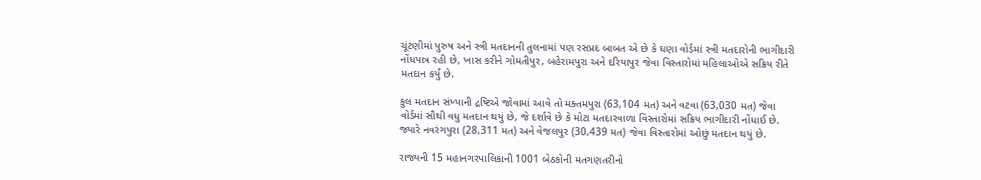ચૂંટણીમાં પુરુષ અને સ્ત્રી મતદાનની તુલનામાં પણ રસપ્રદ બાબત એ છે કે ઘણા વોર્ડમાં સ્ત્રી મતદારોની ભાગીદારી નોંધપાત્ર રહી છે, ખાસ કરીને ગોમતીપુર, બહેરામપુરા અને દરિયાપુર જેવા વિસ્તારોમાં મહિલાઓએ સક્રિય રીતે મતદાન કર્યું છે.

કુલ મતદાન સંખ્યાની દ્રષ્ટિએ જોવામાં આવે તો મક્તમપુરા (63,104 મત) અને વટવા (63,030 મત) જેવા વોર્ડમાં સૌથી વધુ મતદાન થયું છે, જે દર્શાવે છે કે મોટા મતદારવાળા વિસ્તારોમાં સક્રિય ભાગીદારી નોંધાઈ છે. જ્યારે નવરંગપુરા (28,311 મત) અને વેજલપુર (30,439 મત) જેવા વિસ્તારોમાં ઓછું મતદાન થયું છે.

રાજ્યની 15 મહાનગરપાલિકાની 1001 બેઠકોની મતગણતરીનો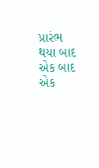પ્રારંભ થયા બાદ એક બાદ એક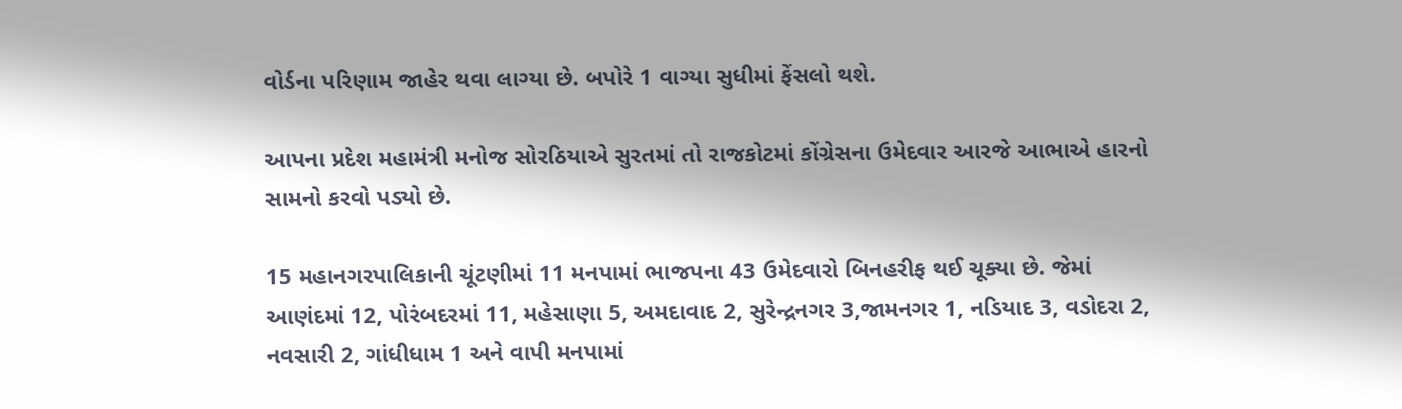વોર્ડના પરિણામ જાહેર થવા લાગ્યા છે. બપોરે 1 વાગ્યા સુધીમાં ફેંસલો થશે.

આપના પ્રદેશ મહામંત્રી મનોજ સોરઠિયાએ સુરતમાં તો રાજકોટમાં કોંગ્રેસના ઉમેદવાર આરજે આભાએ હારનો સામનો કરવો પડ્યો છે.

15 મહાનગરપાલિકાની ચૂંટણીમાં 11 મનપામાં ભાજપના 43 ઉમેદવારો બિનહરીફ થઈ ચૂક્યા છે. જેમાં આણંદમાં 12, પોરંબદરમાં 11, મહેસાણા 5, અમદાવાદ 2, સુરેન્દ્રનગર 3,જામનગર 1, નડિયાદ 3, વડોદરા 2, નવસારી 2, ગાંધીધામ 1 અને વાપી મનપામાં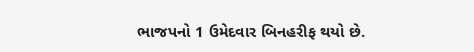ભાજપનો 1 ઉમેદવાર બિનહરીફ થયો છે.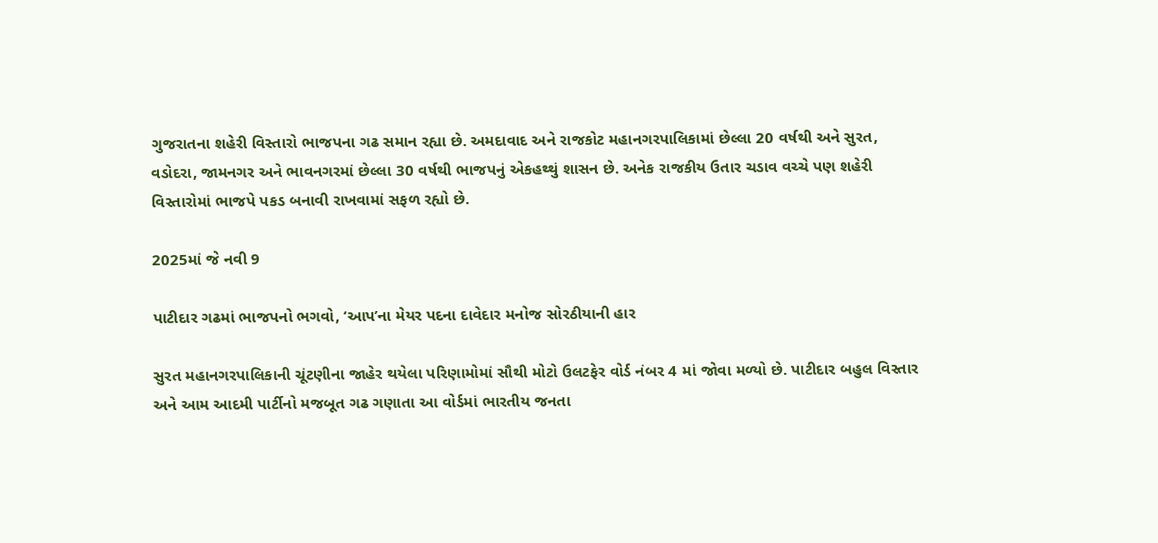ગુજરાતના શહેરી વિસ્તારો ભાજપના ગઢ સમાન રહ્યા છે. અમદાવાદ અને રાજકોટ મહાનગરપાલિકામાં છેલ્લા 20 વર્ષથી અને સુરત, વડોદરા, જામનગર અને ભાવનગરમાં છેલ્લા 30 વર્ષથી ભાજપનું એકહથ્થું શાસન છે. અનેક રાજકીય ઉતાર ચડાવ વચ્ચે પણ શહેરી વિસ્તારોમાં ભાજપે પકડ બનાવી રાખવામાં સફળ રહ્યો છે.

2025માં જે નવી 9

પાટીદાર ગઢમાં ભાજપનો ભગવો, ‘આપ’ના મેયર પદના દાવેદાર મનોજ સોરઠીયાની હાર

સુરત મહાનગરપાલિકાની ચૂંટણીના જાહેર થયેલા પરિણામોમાં સૌથી મોટો ઉલટફેર વોર્ડ નંબર 4 માં જોવા મળ્યો છે. પાટીદાર બહુલ વિસ્તાર અને આમ આદમી પાર્ટીનો મજબૂત ગઢ ગણાતા આ વોર્ડમાં ભારતીય જનતા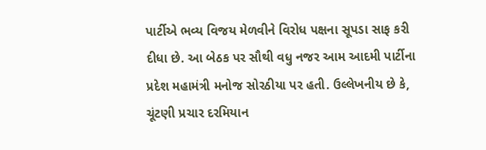પાર્ટીએ ભવ્ય વિજય મેળવીને વિરોધ પક્ષના સૂપડા સાફ કરી દીધા છે. આ બેઠક પર સૌથી વધુ નજર આમ આદમી પાર્ટીના પ્રદેશ મહામંત્રી મનોજ સોરઠીયા પર હતી. ઉલ્લેખનીય છે કે, ચૂંટણી પ્રચાર દરમિયાન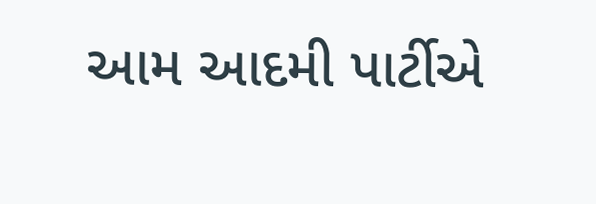આમ આદમી પાર્ટીએ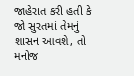જાહેરાત કરી હતી કે જો સુરતમાં તેમનું શાસન આવશે, તો મનોજ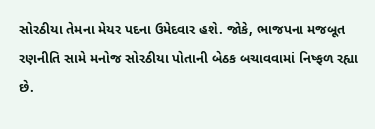સોરઠીયા તેમના મેયર પદના ઉમેદવાર હશે. જોકે, ભાજપના મજબૂત રણનીતિ સામે મનોજ સોરઠીયા પોતાની બેઠક બચાવવામાં નિષ્ફળ રહ્યા છે.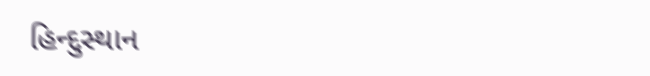હિન્દુસ્થાન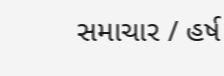સમાચાર / હર્ષ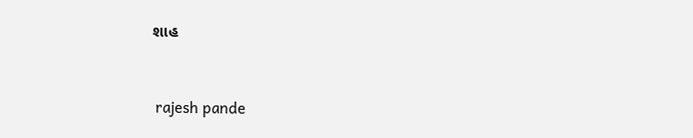શાહ


 rajesh pande